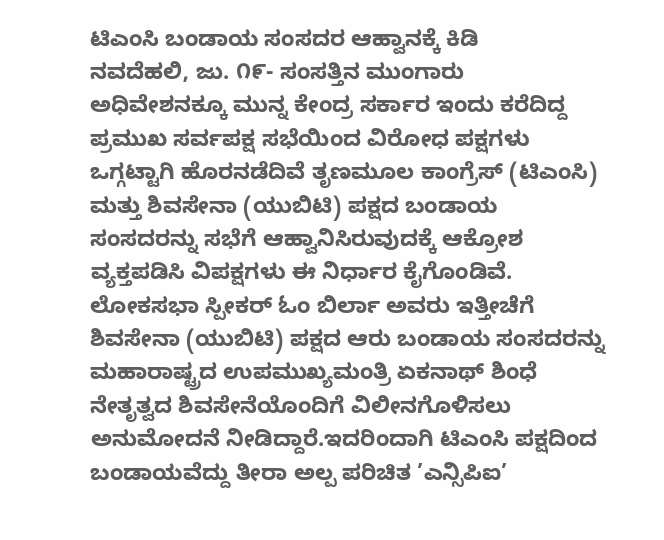ಟಿಎಂಸಿ ಬಂಡಾಯ ಸಂಸದರ ಆಹ್ವಾನಕ್ಕೆ ಕಿಡಿ
ನವದೆಹಲಿ, ಜು. ೧೯- ಸಂಸತ್ತಿನ ಮುಂಗಾರು ಅಧಿವೇಶನಕ್ಕೂ ಮುನ್ನ ಕೇಂದ್ರ ಸರ್ಕಾರ ಇಂದು ಕರೆದಿದ್ದ ಪ್ರಮುಖ ಸರ್ವಪಕ್ಷ ಸಭೆಯಿಂದ ವಿರೋಧ ಪಕ್ಷಗಳು ಒಗ್ಗಟ್ಟಾಗಿ ಹೊರನಡೆದಿವೆ ತೃಣಮೂಲ ಕಾಂಗ್ರೆಸ್ (ಟಿಎಂಸಿ) ಮತ್ತು ಶಿವಸೇನಾ (ಯುಬಿಟಿ) ಪಕ್ಷದ ಬಂಡಾಯ ಸಂಸದರನ್ನು ಸಭೆಗೆ ಆಹ್ವಾನಿಸಿರುವುದಕ್ಕೆ ಆಕ್ರೋಶ ವ್ಯಕ್ತಪಡಿಸಿ ವಿಪಕ್ಷಗಳು ಈ ನಿರ್ಧಾರ ಕೈಗೊಂಡಿವೆ.
ಲೋಕಸಭಾ ಸ್ಪೀಕರ್ ಓಂ ಬಿರ್ಲಾ ಅವರು ಇತ್ತೀಚೆಗೆ ಶಿವಸೇನಾ (ಯುಬಿಟಿ) ಪಕ್ಷದ ಆರು ಬಂಡಾಯ ಸಂಸದರನ್ನು ಮಹಾರಾಷ್ಟ್ರದ ಉಪಮುಖ್ಯಮಂತ್ರಿ ಏಕನಾಥ್ ಶಿಂಧೆ ನೇತೃತ್ವದ ಶಿವಸೇನೆಯೊಂದಿಗೆ ವಿಲೀನಗೊಳಿಸಲು ಅನುಮೋದನೆ ನೀಡಿದ್ದಾರೆ.ಇದರಿಂದಾಗಿ ಟಿಎಂಸಿ ಪಕ್ಷದಿಂದ ಬಂಡಾಯವೆದ್ದು ತೀರಾ ಅಲ್ಪ ಪರಿಚಿತ ’ಎನ್ಸಿಪಿಐ’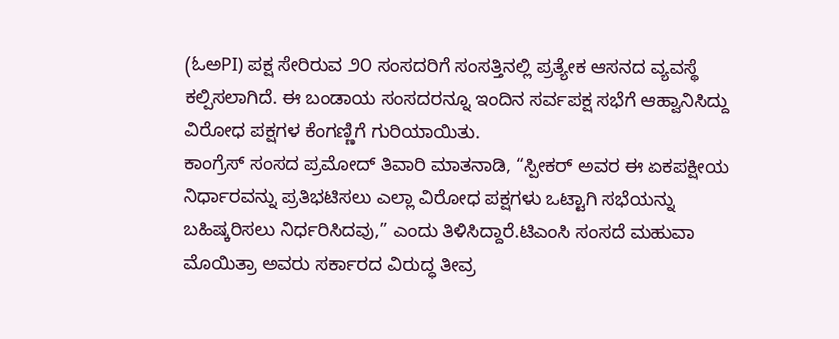(ಓಅPI) ಪಕ್ಷ ಸೇರಿರುವ ೨೦ ಸಂಸದರಿಗೆ ಸಂಸತ್ತಿನಲ್ಲಿ ಪ್ರತ್ಯೇಕ ಆಸನದ ವ್ಯವಸ್ಥೆ ಕಲ್ಪಿಸಲಾಗಿದೆ. ಈ ಬಂಡಾಯ ಸಂಸದರನ್ನೂ ಇಂದಿನ ಸರ್ವಪಕ್ಷ ಸಭೆಗೆ ಆಹ್ವಾನಿಸಿದ್ದು ವಿರೋಧ ಪಕ್ಷಗಳ ಕೆಂಗಣ್ಣಿಗೆ ಗುರಿಯಾಯಿತು.
ಕಾಂಗ್ರೆಸ್ ಸಂಸದ ಪ್ರಮೋದ್ ತಿವಾರಿ ಮಾತನಾಡಿ, “ಸ್ಪೀಕರ್ ಅವರ ಈ ಏಕಪಕ್ಷೀಯ ನಿರ್ಧಾರವನ್ನು ಪ್ರತಿಭಟಿಸಲು ಎಲ್ಲಾ ವಿರೋಧ ಪಕ್ಷಗಳು ಒಟ್ಟಾಗಿ ಸಭೆಯನ್ನು ಬಹಿಷ್ಕರಿಸಲು ನಿರ್ಧರಿಸಿದವು,” ಎಂದು ತಿಳಿಸಿದ್ದಾರೆ.ಟಿಎಂಸಿ ಸಂಸದೆ ಮಹುವಾ ಮೊಯಿತ್ರಾ ಅವರು ಸರ್ಕಾರದ ವಿರುದ್ಧ ತೀವ್ರ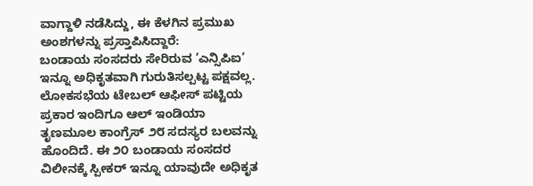ವಾಗ್ದಾಳಿ ನಡೆಸಿದ್ದು, ಈ ಕೆಳಗಿನ ಪ್ರಮುಖ ಅಂಶಗಳನ್ನು ಪ್ರಸ್ತಾಪಿಸಿದ್ದಾರೆ:
ಬಂಡಾಯ ಸಂಸದರು ಸೇರಿರುವ ’ಎನ್ಸಿಪಿಐ’ ಇನ್ನೂ ಅಧಿಕೃತವಾಗಿ ಗುರುತಿಸಲ್ಪಟ್ಟ ಪಕ್ಷವಲ್ಲ. ಲೋಕಸಭೆಯ ಟೇಬಲ್ ಆಫೀಸ್ ಪಟ್ಟಿಯ ಪ್ರಕಾರ ಇಂದಿಗೂ ಆಲ್ ಇಂಡಿಯಾ ತೃಣಮೂಲ ಕಾಂಗ್ರೆಸ್ ೨೮ ಸದಸ್ಯರ ಬಲವನ್ನು ಹೊಂದಿದೆ. ಈ ೨೦ ಬಂಡಾಯ ಸಂಸದರ ವಿಲೀನಕ್ಕೆ ಸ್ಪೀಕರ್ ಇನ್ನೂ ಯಾವುದೇ ಅಧಿಕೃತ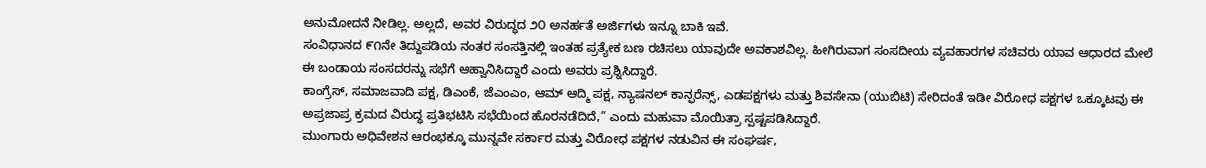ಅನುಮೋದನೆ ನೀಡಿಲ್ಲ. ಅಲ್ಲದೆ, ಅವರ ವಿರುದ್ಧದ ೨೦ ಅನರ್ಹತೆ ಅರ್ಜಿಗಳು ಇನ್ನೂ ಬಾಕಿ ಇವೆ.
ಸಂವಿಧಾನದ ೯೧ನೇ ತಿದ್ದುಪಡಿಯ ನಂತರ ಸಂಸತ್ತಿನಲ್ಲಿ ಇಂತಹ ಪ್ರತ್ಯೇಕ ಬಣ ರಚಿಸಲು ಯಾವುದೇ ಅವಕಾಶವಿಲ್ಲ. ಹೀಗಿರುವಾಗ ಸಂಸದೀಯ ವ್ಯವಹಾರಗಳ ಸಚಿವರು ಯಾವ ಆಧಾರದ ಮೇಲೆ ಈ ಬಂಡಾಯ ಸಂಸದರನ್ನು ಸಭೆಗೆ ಆಹ್ವಾನಿಸಿದ್ದಾರೆ ಎಂದು ಅವರು ಪ್ರಶ್ನಿಸಿದ್ದಾರೆ.
ಕಾಂಗ್ರೆಸ್, ಸಮಾಜವಾದಿ ಪಕ್ಷ, ಡಿಎಂಕೆ, ಜೆಎಂಎಂ, ಆಮ್ ಆದ್ಮಿ ಪಕ್ಷ, ನ್ಯಾಷನಲ್ ಕಾನ್ಫರೆನ್ಸ್, ಎಡಪಕ್ಷಗಳು ಮತ್ತು ಶಿವಸೇನಾ (ಯುಬಿಟಿ) ಸೇರಿದಂತೆ ಇಡೀ ವಿರೋಧ ಪಕ್ಷಗಳ ಒಕ್ಕೂಟವು ಈ ಅಪ್ರಜಾಪ್ರ ಕ್ರಮದ ವಿರುದ್ಧ ಪ್ರತಿಭಟಿಸಿ ಸಭೆಯಿಂದ ಹೊರನಡೆದಿದೆ,” ಎಂದು ಮಹುವಾ ಮೊಯಿತ್ರಾ ಸ್ಪಷ್ಟಪಡಿಸಿದ್ದಾರೆ.
ಮುಂಗಾರು ಅಧಿವೇಶನ ಆರಂಭಕ್ಕೂ ಮುನ್ನವೇ ಸರ್ಕಾರ ಮತ್ತು ವಿರೋಧ ಪಕ್ಷಗಳ ನಡುವಿನ ಈ ಸಂಘರ್ಷ,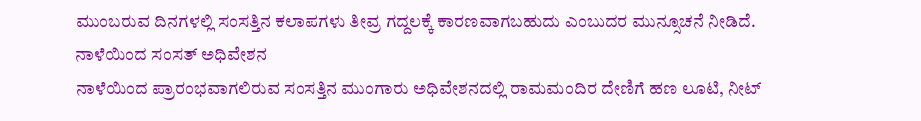ಮುಂಬರುವ ದಿನಗಳಲ್ಲಿ ಸಂಸತ್ತಿನ ಕಲಾಪಗಳು ತೀವ್ರ ಗದ್ದಲಕ್ಕೆ ಕಾರಣವಾಗಬಹುದು ಎಂಬುದರ ಮುನ್ಸೂಚನೆ ನೀಡಿದೆ.
ನಾಳೆಯಿಂದ ಸಂಸತ್ ಅಧಿವೇಶನ
ನಾಳೆಯಿಂದ ಪ್ರಾರಂಭವಾಗಲಿರುವ ಸಂಸತ್ತಿನ ಮುಂಗಾರು ಅಧಿವೇಶನದಲ್ಲಿ ರಾಮಮಂದಿರ ದೇಣಿಗೆ ಹಣ ಲೂಟಿ, ನೀಟ್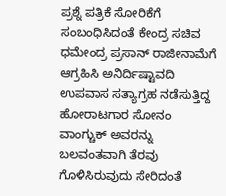ಪ್ರಶ್ನೆ ಪತ್ರಿಕೆ ಸೋರಿಕೆಗೆ ಸಂಬಂಧಿಸಿದಂತೆ ಕೇಂದ್ರ ಸಚಿವ ಧಮೇಂದ್ರ ಪ್ರಸಾನ್ ರಾಜೀನಾಮೆಗೆ ಆಗ್ರಹಿಸಿ ಅನಿರ್ದಿಷ್ಟಾವದಿ ಉಪವಾಸ ಸತ್ಯಾಗ್ರಹ ನಡೆಸುತ್ತಿದ್ದ ಹೋರಾಟಗಾರ ಸೋನಂ ವಾಂಗ್ಚುಕ್ ಅವರನ್ನು ಬಲವಂತವಾಗಿ ತೆರವು ಗೊಳಿಸಿರುವುದು ಸೇರಿದಂತೆ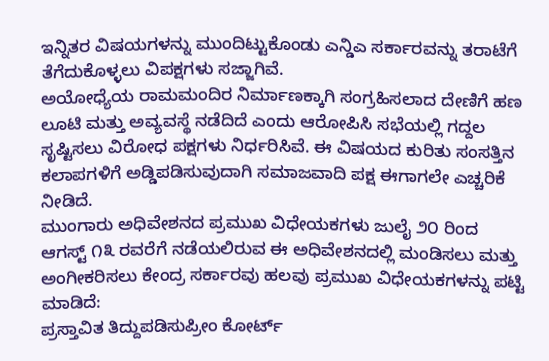ಇನ್ನಿತರ ವಿಷಯಗಳನ್ನು ಮುಂದಿಟ್ಟುಕೊಂಡು ಎನ್ಡಿಎ ಸರ್ಕಾರವನ್ನು ತರಾಟೆಗೆ ತೆಗೆದುಕೊಳ್ಳಲು ವಿಪಕ್ಷಗಳು ಸಜ್ಜಾಗಿವೆ.
ಅಯೋಧ್ಯೆಯ ರಾಮಮಂದಿರ ನಿರ್ಮಾಣಕ್ಕಾಗಿ ಸಂಗ್ರಹಿಸಲಾದ ದೇಣಿಗೆ ಹಣ ಲೂಟಿ ಮತ್ತು ಅವ್ಯವಸ್ಥೆ ನಡೆದಿದೆ ಎಂದು ಆರೋಪಿಸಿ ಸಭೆಯಲ್ಲಿ ಗದ್ದಲ ಸೃಷ್ಟಿಸಲು ವಿರೋಧ ಪಕ್ಷಗಳು ನಿರ್ಧರಿಸಿವೆ. ಈ ವಿಷಯದ ಕುರಿತು ಸಂಸತ್ತಿನ ಕಲಾಪಗಳಿಗೆ ಅಡ್ಡಿಪಡಿಸುವುದಾಗಿ ಸಮಾಜವಾದಿ ಪಕ್ಷ ಈಗಾಗಲೇ ಎಚ್ಚರಿಕೆ ನೀಡಿದೆ.
ಮುಂಗಾರು ಅಧಿವೇಶನದ ಪ್ರಮುಖ ವಿಧೇಯಕಗಳು ಜುಲೈ ೨೦ ರಿಂದ ಆಗಸ್ಟ್ ೧೩ ರವರೆಗೆ ನಡೆಯಲಿರುವ ಈ ಅಧಿವೇಶನದಲ್ಲಿ ಮಂಡಿಸಲು ಮತ್ತು ಅಂಗೀಕರಿಸಲು ಕೇಂದ್ರ ಸರ್ಕಾರವು ಹಲವು ಪ್ರಮುಖ ವಿಧೇಯಕಗಳನ್ನು ಪಟ್ಟಿ ಮಾಡಿದೆ:
ಪ್ರಸ್ತಾವಿತ ತಿದ್ದುಪಡಿಸುಪ್ರೀಂ ಕೋರ್ಟ್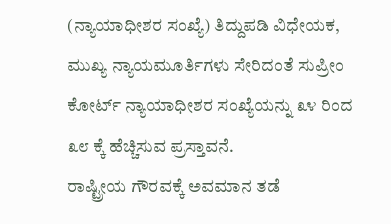(ನ್ಯಾಯಾಧೀಶರ ಸಂಖ್ಯೆ) ತಿದ್ದುಪಡಿ ವಿಧೇಯಕ, ಮುಖ್ಯ ನ್ಯಾಯಮೂರ್ತಿಗಳು ಸೇರಿದಂತೆ ಸುಪ್ರೀಂ ಕೋರ್ಟ್ ನ್ಯಾಯಾಧೀಶರ ಸಂಖ್ಯೆಯನ್ನು ೩೪ ರಿಂದ ೩೮ ಕ್ಕೆ ಹೆಚ್ಚಿಸುವ ಪ್ರಸ್ತಾವನೆ.
ರಾಷ್ಟ್ರೀಯ ಗೌರವಕ್ಕೆ ಅವಮಾನ ತಡೆ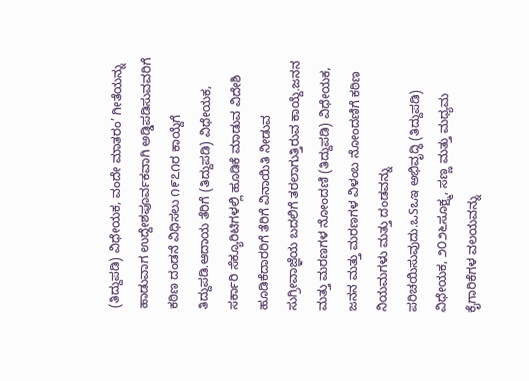(ತಿದ್ದುಪಡಿ) ವಿಧೇಯಕ, ವಂದೇ ಮಾತರಂ’ ಗೀತೆಯನ್ನು ಹಾಡುವಾಗ ಉದ್ದೇಶಪೂರ್ವಕವಾಗಿ ಅಡ್ಡಿಪಡಿಸುವವರಿಗೆ ಕಠಿಣ ದಂಡನೆ ವಿಧಿಸಲು ೧೯೭೧ರ ಕಾಯ್ದೆಗೆ ತಿದ್ದುಪಡಿ.ಆದಾಯ ತೆರಿಗೆ (ತಿದ್ದುಪಡಿ) ವಿಧೇಯಕ, ಸರ್ಕಾರಿ ಸೆಕ್ಯೂರಿಟಿಗಳಲ್ಲಿ ಹೂಡಿಕೆ ಮಾಡುವ ವಿದೇಶಿ ಹೂಡಿಕೆದಾರರಿಗೆ ತೆರಿಗೆ ವಿನಾಯಿತಿ ನೀಡುವ ಸುಗ್ರೀವಾಜ್ಞೆಯ ಬದಲಿಗೆ ತರಲಾಗುತ್ತಿರುವ ಕಾಯ್ದೆ.ಜನನ ಮತ್ತು ಮರಣಗಳ ನೋಂದಣಿ (ತಿದ್ದುಪಡಿ) ವಿಧೇಯಕ,
ಜನನ ಮತ್ತು ಮರಣಗಳ ವಿಳಂಬ ನೋಂದಣಿಗೆ ಕಠಿಣ ನಿಯಮಗಳು ಮತ್ತು ದಂಡವನ್ನು ಪರಿಚಯಿಸುವುದು.ಒSಒಇ ಅಭಿವೃದ್ಧಿ (ತಿದ್ದುಪಡಿ) ವಿಧೇಯಕ, ೨೦೨೬ಸೂಕ್ಷ್ಮ, ಸಣ್ಣ ಮತ್ತು ಮಧ್ಯಮ ಕೈಗಾರಿಕೆಗಳ ವಲಯವನ್ನು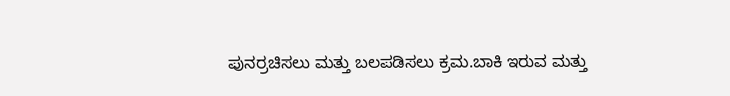ಪುನರ್ರಚಿಸಲು ಮತ್ತು ಬಲಪಡಿಸಲು ಕ್ರಮ.ಬಾಕಿ ಇರುವ ಮತ್ತು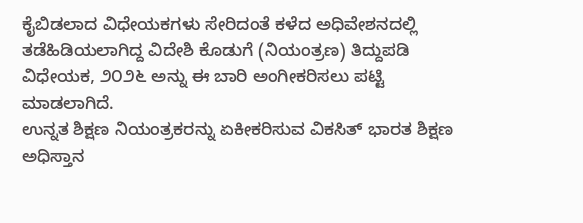ಕೈಬಿಡಲಾದ ವಿಧೇಯಕಗಳು ಸೇರಿದಂತೆ ಕಳೆದ ಅಧಿವೇಶನದಲ್ಲಿ ತಡೆಹಿಡಿಯಲಾಗಿದ್ದ ವಿದೇಶಿ ಕೊಡುಗೆ (ನಿಯಂತ್ರಣ) ತಿದ್ದುಪಡಿ ವಿಧೇಯಕ, ೨೦೨೬ ಅನ್ನು ಈ ಬಾರಿ ಅಂಗೀಕರಿಸಲು ಪಟ್ಟಿ ಮಾಡಲಾಗಿದೆ.
ಉನ್ನತ ಶಿಕ್ಷಣ ನಿಯಂತ್ರಕರನ್ನು ಏಕೀಕರಿಸುವ ವಿಕಸಿತ್ ಭಾರತ ಶಿಕ್ಷಣ ಅಧಿಸ್ತಾನ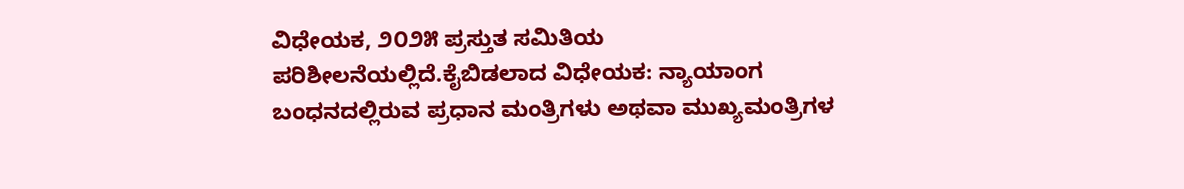ವಿಧೇಯಕ, ೨೦೨೫ ಪ್ರಸ್ತುತ ಸಮಿತಿಯ ಪರಿಶೀಲನೆಯಲ್ಲಿದೆ.ಕೈಬಿಡಲಾದ ವಿಧೇಯಕ: ನ್ಯಾಯಾಂಗ ಬಂಧನದಲ್ಲಿರುವ ಪ್ರಧಾನ ಮಂತ್ರಿಗಳು ಅಥವಾ ಮುಖ್ಯಮಂತ್ರಿಗಳ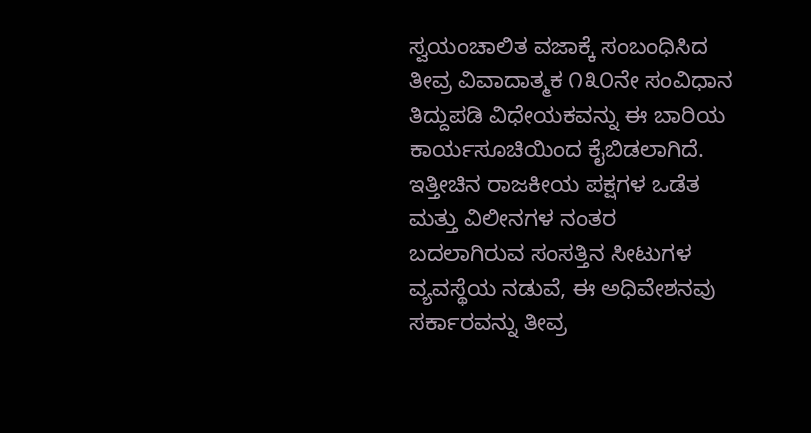ಸ್ವಯಂಚಾಲಿತ ವಜಾಕ್ಕೆ ಸಂಬಂಧಿಸಿದ ತೀವ್ರ ವಿವಾದಾತ್ಮಕ ೧೩೦ನೇ ಸಂವಿಧಾನ ತಿದ್ದುಪಡಿ ವಿಧೇಯಕವನ್ನು ಈ ಬಾರಿಯ ಕಾರ್ಯಸೂಚಿಯಿಂದ ಕೈಬಿಡಲಾಗಿದೆ.
ಇತ್ತೀಚಿನ ರಾಜಕೀಯ ಪಕ್ಷಗಳ ಒಡೆತ ಮತ್ತು ವಿಲೀನಗಳ ನಂತರ ಬದಲಾಗಿರುವ ಸಂಸತ್ತಿನ ಸೀಟುಗಳ ವ್ಯವಸ್ಥೆಯ ನಡುವೆ, ಈ ಅಧಿವೇಶನವು ಸರ್ಕಾರವನ್ನು ತೀವ್ರ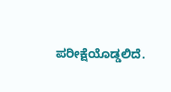ಪರೀಕ್ಷೆಯೊಡ್ಡಲಿದೆ.